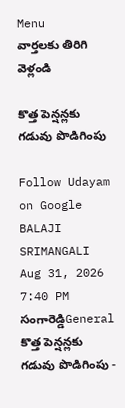Menu
వార్తలకు తిరిగి వెళ్లండి

కొత్త పెన్షన్లకు గడువు పొడిగింపు

Follow Udayam on Google
BALAJI SRIMANGALI Aug 31, 2026 7:40 PM సంగారెడ్డిGeneral
కొత్త పెన్షన్లకు గడువు పొడిగింపు -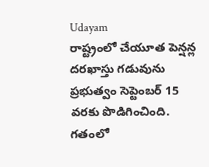Udayam
రాష్ట్రంలో చేయూత పెన్షన్ల దరఖాస్తు గడువును ప్రభుత్వం సెప్టెంబర్‌ 15 వరకు పొడిగించింది. గతంలో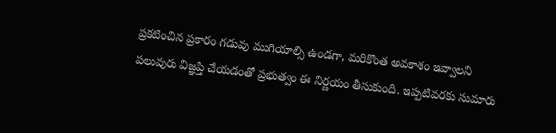ప్రకటించిన ప్రకారం గడువు ముగియాల్సి ఉండగా, మరికొంత అవకాశం ఇవ్వాలని పలువురు విజ్ఞప్తి చేయడంతో ప్రభుత్వం ఈ నిర్ణయం తీసుకుంది. ఇప్పటివరకు సుమారు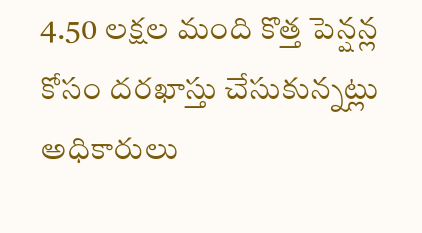4.50 లక్షల మంది కొత్త పెన్షన్ల కోసం దరఖాస్తు చేసుకున్నట్లు అధికారులు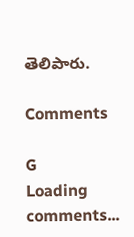తెలిపారు.

Comments

G
Loading comments...